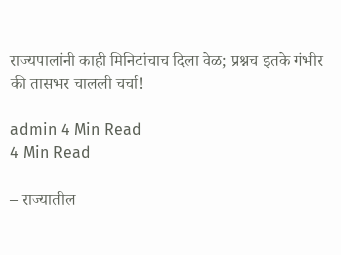राज्यपालांनी काही मिनिटांचाच दिला वेळ; प्रश्नच इतके गंभीर की तासभर चालली चर्चा!

admin 4 Min Read
4 Min Read

– राज्यातील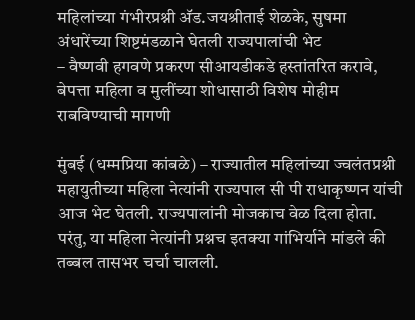महिलांच्या गंभीरप्रश्नी अ‍ॅड.जयश्रीताई शेळके, सुषमा अंधारेंच्या शिष्टमंडळाने घेतली राज्यपालांची भेट
– वैष्णवी हगवणे प्रकरण सीआयडीकडे हस्तांतरित करावे, बेपत्ता महिला व मुलींच्या शोधासाठी विशेष मोहीम राबविण्याची मागणी

मुंबई (धम्मप्रिया कांबळे) – राज्यातील महिलांच्या ज्वलंतप्रश्नी महायुतीच्या महिला नेत्यांनी राज्यपाल सी पी राधाकृष्णन यांची आज भेट घेतली. राज्यपालांनी मोजकाच वेळ दिला होता. परंतु, या महिला नेत्यांनी प्रश्नच इतक्या गांभिर्याने मांडले की तब्बल तासभर चर्चा चालली.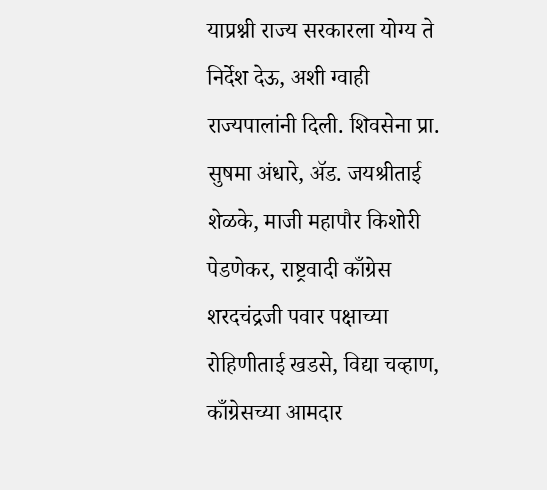याप्रश्नी राज्य सरकारला योग्य ते निर्देश देऊ, अशी ग्वाही राज्यपालांनी दिली. शिवसेना प्रा. सुषमा अंधारे, अ‍ॅड. जयश्रीताई शेळके, माजी महापौर किशोरी पेडणेकर, राष्ट्रवादी काँग्रेस शरदचंद्रजी पवार पक्षाच्या रोहिणीताई खडसे, विद्या चव्हाण, काँग्रेसच्या आमदार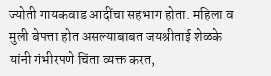ज्योती गायकवाड आदींचा सहभाग होता. महिला व मुली बेपत्ता होत असल्याबाबत जयश्रीताई शेळके यांनी गंभीरपणे चिंता व्यक्त करत,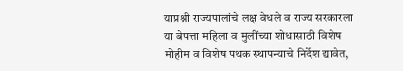याप्रश्नी राज्यपालांचे लक्ष वेधले व राज्य सरकारला या बेपत्ता महिला व मुलींच्या शोधासाठी विशेष मोहीम व विशेष पथक स्थापन्याचे निर्देश द्यावेत,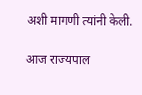अशी मागणी त्यांनी केली.

आज राज्यपाल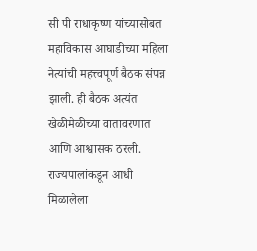सी पी राधाकृष्ण यांच्यासोबत महाविकास आघाडीच्या महिला नेत्यांची महत्त्वपूर्ण बैठक संपन्न झाली. ही बैठक अत्यंत खेळीमेळीच्या वातावरणात आणि आश्वासक ठरली. राज्यपालांकडून आधी मिळालेला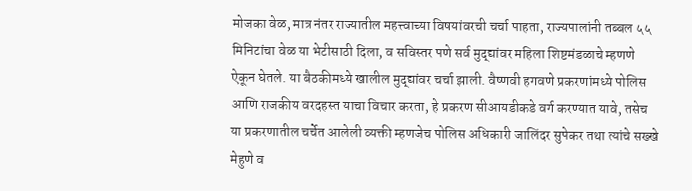मोजका वेळ, मात्र नंतर राज्यातील महत्त्वाच्या विषयांवरची चर्चा पाहता, राज्यपालांनी तब्बल ५५ मिनिटांचा वेळ या भेटीसाठी दिला, व सविस्तर पणे सर्व मुद्द्यांवर महिला शिष्टमंडळाचे म्हणणे ऐकून घेतले. या बैठकीमध्ये खालील मुद्द्यांवर चर्चा झाली. वैष्णवी हगवणे प्रकरणांमध्ये पोलिस आणि राजकीय वरदहस्त याचा विचार करता, हे प्रकरण सीआयडीकडे वर्ग करण्यात यावे, तसेच या प्रकरणातील चर्चेत आलेली व्यक्ती म्हणजेच पोलिस अधिकारी जालिंदर सुपेकर तथा त्यांचे सख्खे मेहुणे व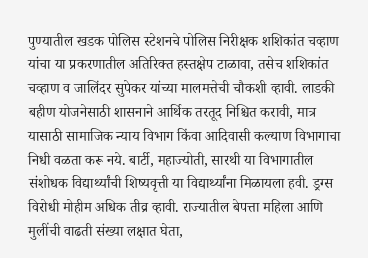पुण्यातील खडक पोलिस स्टेशनचे पोलिस निरीक्षक शशिकांत चव्हाण यांचा या प्रकरणातील अतिरिक्त हस्तक्षेप टाळावा, तसेच शशिकांत चव्हाण व जालिंदर सुपेकर यांच्या मालमत्तेची चौकशी व्हावी. लाडकी बहीण योजनेसाठी शासनाने आर्थिक तरतूद निश्चित करावी, मात्र यासाठी सामाजिक न्याय विभाग किंवा आदिवासी कल्याण विभागाचा निधी वळता करू नये. बार्टी, महाज्योती, सारथी या विभागातील संशोधक विद्यार्थ्यांची शिष्यवृत्ती या विद्यार्थ्यांना मिळायला हवी. ड्रग्स विरोधी मोहीम अधिक तीव्र व्हावी. राज्यातील बेपत्ता महिला आणि मुलींची वाढती संख्या लक्षात घेता,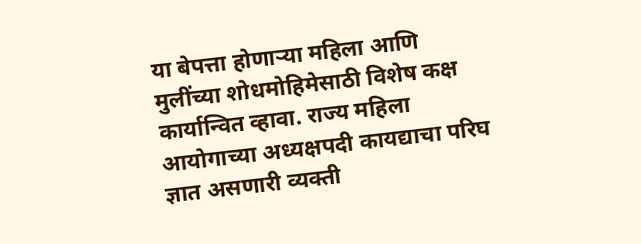या बेपत्ता होणार्‍या महिला आणि मुलींच्या शोधमोहिमेसाठी विशेष कक्ष कार्यान्वित व्हावा. राज्य महिला आयोगाच्या अध्यक्षपदी कायद्याचा परिघ ज्ञात असणारी व्यक्ती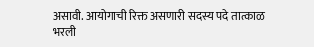असावी. आयोगाची रिक्त असणारी सदस्य पदे तात्काळ भरली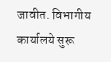जावीत. विभागीय कार्यालये सुरू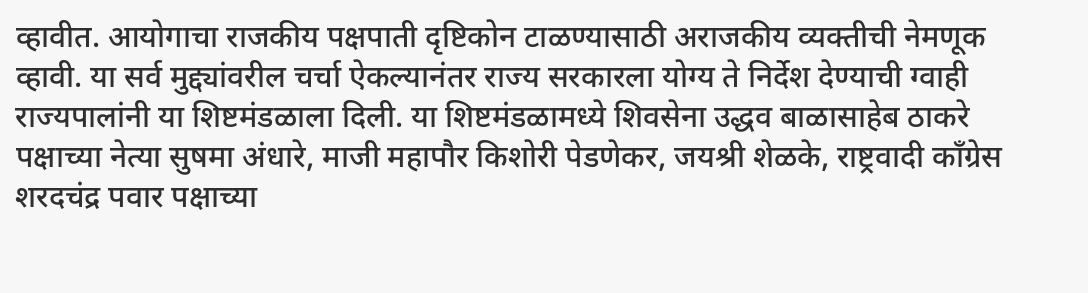व्हावीत. आयोगाचा राजकीय पक्षपाती दृष्टिकोन टाळण्यासाठी अराजकीय व्यक्तीची नेमणूक व्हावी. या सर्व मुद्द्यांवरील चर्चा ऐकल्यानंतर राज्य सरकारला योग्य ते निर्देश देण्याची ग्वाही राज्यपालांनी या शिष्टमंडळाला दिली. या शिष्टमंडळामध्ये शिवसेना उद्धव बाळासाहेब ठाकरे पक्षाच्या नेत्या सुषमा अंधारे, माजी महापौर किशोरी पेडणेकर, जयश्री शेळके, राष्ट्रवादी काँग्रेस शरदचंद्र पवार पक्षाच्या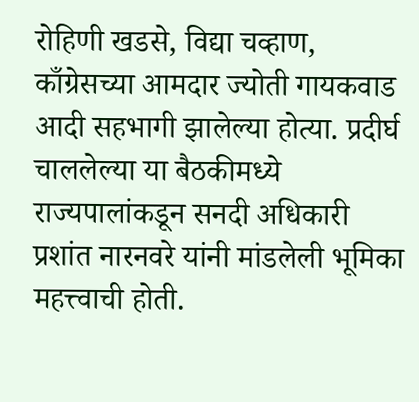रोहिणी खडसे, विद्या चव्हाण, काँग्रेसच्या आमदार ज्योती गायकवाड आदी सहभागी झालेल्या होत्या. प्रदीर्घ चाललेल्या या बैठकीमध्ये राज्यपालांकडून सनदी अधिकारी प्रशांत नारनवरे यांनी मांडलेली भूमिका महत्त्वाची होती.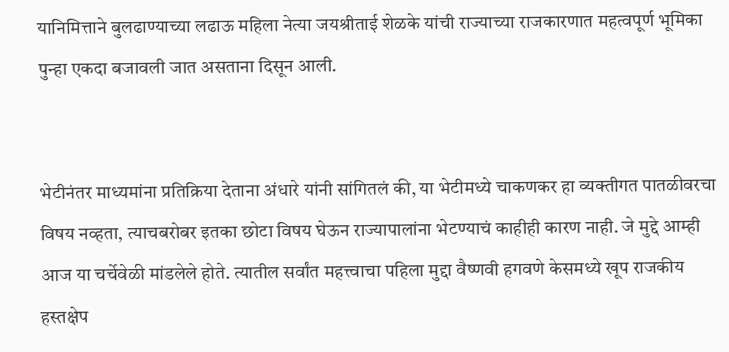यानिमित्ताने बुलढाण्याच्या लढाऊ महिला नेत्या जयश्रीताई शेळके यांची राज्याच्या राजकारणात महत्वपूर्ण भूमिका पुन्हा एकदा बजावली जात असताना दिसून आली.


भेटीनंतर माध्यमांना प्रतिक्रिया देताना अंधारे यांनी सांगितलं की, या भेटीमध्ये चाकणकर हा व्यक्तीगत पातळीवरचा विषय नव्हता, त्याचबरोबर इतका छोटा विषय घेऊन राज्यापालांना भेटण्याचं काहीही कारण नाही. जे मुद्दे आम्ही आज या चर्चेवेळी मांडलेले होते. त्यातील सर्वांत महत्त्वाचा पहिला मुद्दा वैष्णवी हगवणे केसमध्ये खूप राजकीय हस्तक्षेप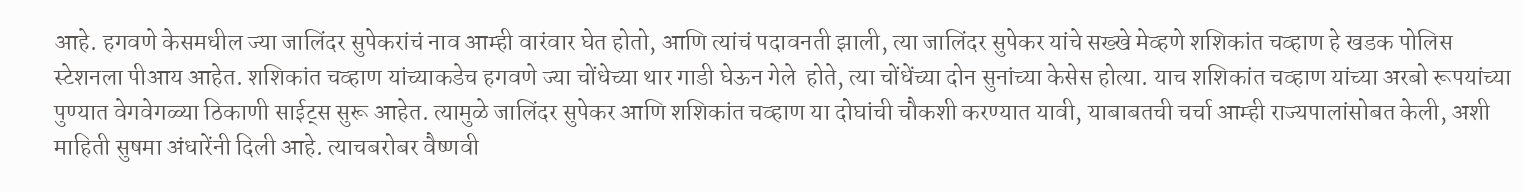आहे. हगवणे केसमधील ज्या जालिंदर सुपेकरांचं नाव आम्ही वारंवार घेत होतो, आणि त्यांचं पदावनती झाली, त्या जालिंदर सुपेकर यांचे सख्खे मेव्हणे शशिकांत चव्हाण हे खडक पोलिस स्टेशनला पीआय आहेत. शशिकांत चव्हाण यांच्याकडेच हगवणे ज्या चोंधेच्या थार गाडी घेऊन गेले  होते, त्या चोंधेंच्या दोन सुनांच्या केसेस होत्या. याच शशिकांत चव्हाण यांच्या अरबो रूपयांच्या पुण्यात वेगवेगळ्या ठिकाणी साईट्स सुरू आहेत. त्यामुळे जालिंदर सुपेकर आणि शशिकांत चव्हाण या दोघांची चौकशी करण्यात यावी, याबाबतची चर्चा आम्ही राज्यपालांसोबत केली, अशी माहिती सुषमा अंधारेंनी दिली आहे. त्याचबरोबर वैष्णवी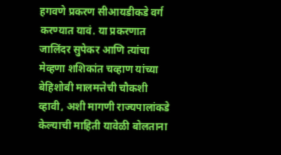हगवणे प्रकरण सीआयडीकडे वर्ग करण्यात यावं. या प्रकरणात जालिंदर सुपेकर आणि त्यांचा मेव्हणा शशिकांत चव्हाण यांच्या बेहिशोबी मालमत्तेची चौकशी व्हावी, अशी मागणी राज्यपालांकडे केल्याची माहिती यावेळी बोलताना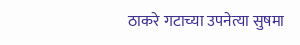ठाकरे गटाच्या उपनेत्या सुषमा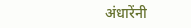अंधारेंनी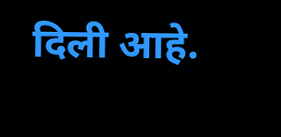दिली आहे.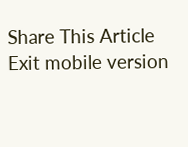Share This Article
Exit mobile version